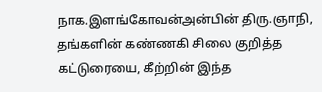நாக.இளங்கோவன்அன்பின் திரு.ஞாநி, தங்களின் கண்ணகி சிலை குறித்த கட்டுரையை, கீற்றின் இந்த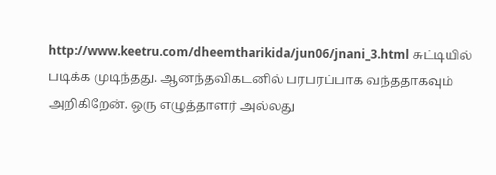http://www.keetru.com/dheemtharikida/jun06/jnani_3.html சுட்டியில் படிக்க முடிந்தது. ஆனந்தவிகடனில் பரபரப்பாக வந்ததாகவும் அறிகிறேன். ஒரு எழுத்தாளர் அல்லது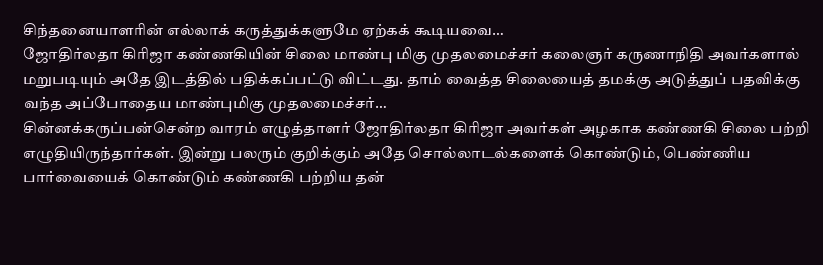சிந்தனையாளரின் எல்லாக் கருத்துக்களுமே ஏற்கக் கூடியவை…
ஜோதிர்லதா கிரிஜா கண்ணகியின் சிலை மாண்பு மிகு முதலமைச்சர் கலைஞர் கருணாநிதி அவர்களால் மறுபடியும் அதே இடத்தில் பதிக்கப்பட்டு விட்டது. தாம் வைத்த சிலையைத் தமக்கு அடுத்துப் பதவிக்கு வந்த அப்போதைய மாண்புமிகு முதலமைச்சர்…
சின்னக்கருப்பன்சென்ற வாரம் எழுத்தாளர் ஜோதிர்லதா கிரிஜா அவர்கள் அழகாக கண்ணகி சிலை பற்றி எழுதியிருந்தார்கள். இன்று பலரும் குறிக்கும் அதே சொல்லாடல்களைக் கொண்டும், பெண்ணிய பார்வையைக் கொண்டும் கண்ணகி பற்றிய தன்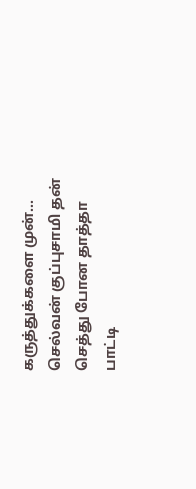கருத்துக்களை முன்…
செல்வன் குப்புசாமி தன் செத்து போன தாத்தா பாட்டி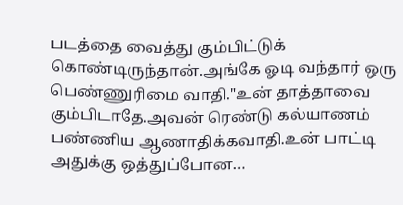படத்தை வைத்து கும்பிட்டுக் கொண்டிருந்தான்.அங்கே ஓடி வந்தார் ஒரு பெண்ணுரிமை வாதி."உன் தாத்தாவை கும்பிடாதே.அவன் ரெண்டு கல்யாணம் பண்ணிய ஆணாதிக்கவாதி.உன் பாட்டி அதுக்கு ஒத்துப்போன…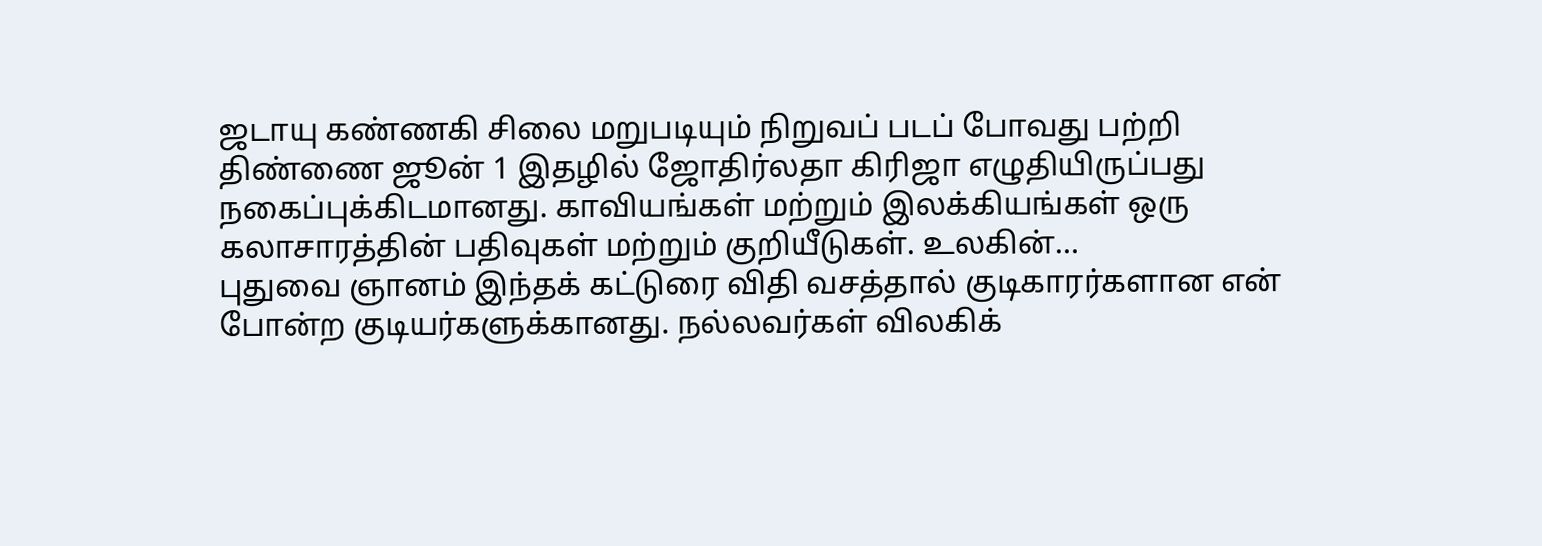ஜடாயு கண்ணகி சிலை மறுபடியும் நிறுவப் படப் போவது பற்றி திண்ணை ஜூன் 1 இதழில் ஜோதிர்லதா கிரிஜா எழுதியிருப்பது நகைப்புக்கிடமானது. காவியங்கள் மற்றும் இலக்கியங்கள் ஒரு கலாசாரத்தின் பதிவுகள் மற்றும் குறியீடுகள். உலகின்…
புதுவை ஞானம் இந்தக் கட்டுரை விதி வசத்தால் குடிகாரர்களான என் போன்ற குடியர்களுக்கானது. நல்லவர்கள் விலகிக்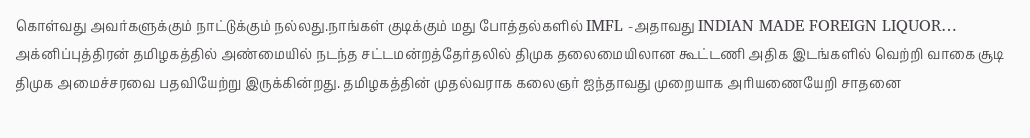கொள்வது அவர்களுக்கும் நாட்டுக்கும் நல்லது.நாங்கள் குடிக்கும் மது போத்தல்களில் IMFL -அதாவது INDIAN MADE FOREIGN LIQUOR…
அக்னிப்புத்திரன் தமிழகத்தில் அண்மையில் நடந்த சட்டமன்றத்தேர்தலில் திமுக தலைமையிலான கூட்டணி அதிக இடங்களில் வெற்றி வாகை சூடி திமுக அமைச்சரவை பதவியேற்று இருக்கின்றது. தமிழகத்தின் முதல்வராக கலைஞர் ஐந்தாவது முறையாக அரியணையேறி சாதனை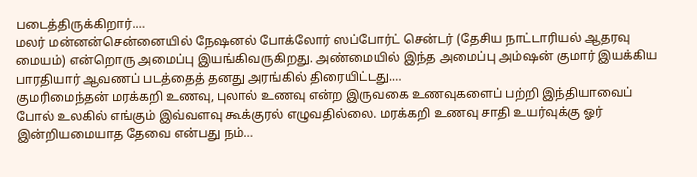படைத்திருக்கிறார்.…
மலர் மன்னன்சென்னையில் நேஷனல் போக்லோர் ஸப்போர்ட் சென்டர் (தேசிய நாட்டாரியல் ஆதரவு மையம்) என்றொரு அமைப்பு இயங்கிவருகிறது. அண்மையில் இந்த அமைப்பு அம்ஷன் குமார் இயக்கிய பாரதியார் ஆவணப் படத்தைத் தனது அரங்கில் திரையிட்டது.…
குமரிமைந்தன் மரக்கறி உணவு, புலால் உணவு என்ற இருவகை உணவுகளைப் பற்றி இந்தியாவைப் போல் உலகில் எங்கும் இவ்வளவு கூக்குரல் எழுவதில்லை. மரக்கறி உணவு சாதி உயர்வுக்கு ஓர் இன்றியமையாத தேவை என்பது நம்…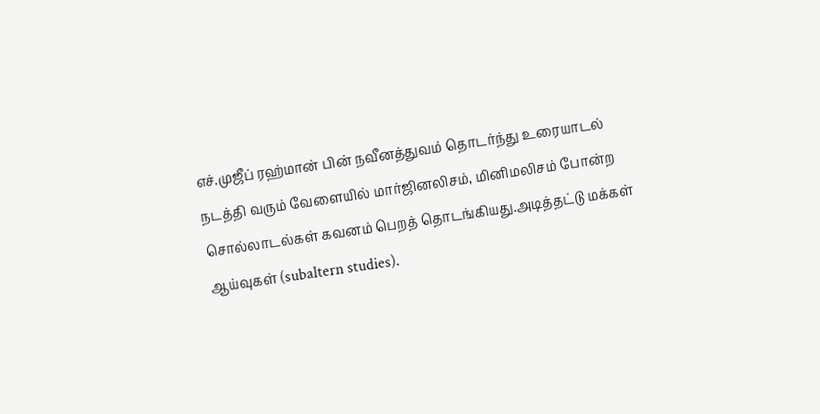எச்.முஜீப் ரஹ்மான் பின் நவீனத்துவம் தொடர்ந்து உரையாடல் நடத்தி வரும் வேளையில் மார்ஜினலிசம், மினிமலிசம் போன்ற சொல்லாடல்கள் கவனம் பெறத் தொடங்கியது.அடித்தட்டு மக்கள் ஆய்வுகள் (subaltern studies).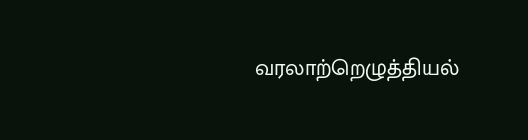வரலாற்றெழுத்தியல்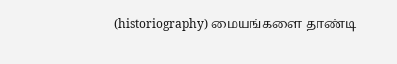(historiography) மையங்களை தாண்டி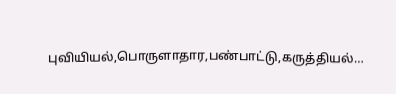புவியியல்,பொருளாதார,பண்பாட்டு,கருத்தியல்…